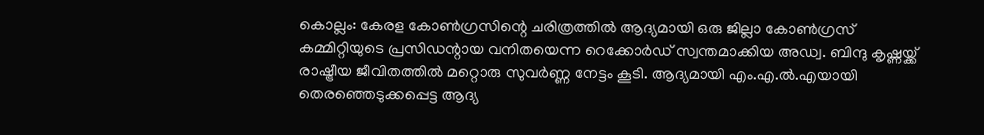കൊല്ലം: കേരള കോൺഗ്രസിന്റെ ചരിത്രത്തിൽ ആദ്യമായി ഒരു ജില്ലാ കോൺഗ്രസ് കമ്മിറ്റിയുടെ പ്രസിഡന്റായ വനിതയെന്ന റെക്കോർഡ് സ്വന്തമാക്കിയ അഡ്വ. ബിന്ദു കൃഷ്ണയ്ക്ക് രാഷ്ട്രീയ ജീവിതത്തിൽ മറ്റൊരു സുവർണ്ണ നേട്ടം കൂടി. ആദ്യമായി എം.എ.ൽ.എയായി തെരഞ്ഞെടുക്കപ്പെട്ട ആദ്യ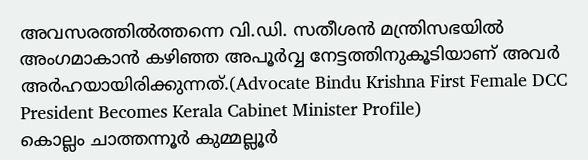അവസരത്തിൽത്തന്നെ വി.ഡി. സതീശൻ മന്ത്രിസഭയിൽ അംഗമാകാൻ കഴിഞ്ഞ അപൂർവ്വ നേട്ടത്തിനുകൂടിയാണ് അവർ അർഹയായിരിക്കുന്നത്.(Advocate Bindu Krishna First Female DCC President Becomes Kerala Cabinet Minister Profile)
കൊല്ലം ചാത്തന്നൂർ കുമ്മല്ലൂർ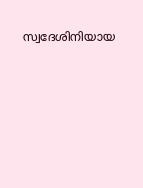സ്വദേശിനിയായ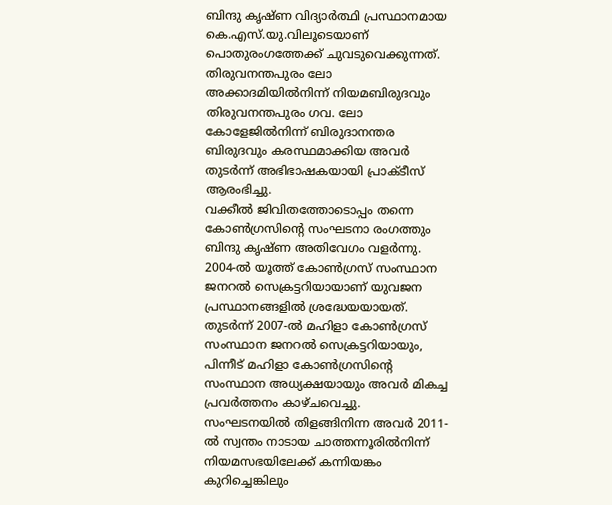ബിന്ദു കൃഷ്ണ വിദ്യാർത്ഥി പ്രസ്ഥാനമായ കെ.എസ്.യു.വിലൂടെയാണ് പൊതുരംഗത്തേക്ക് ചുവടുവെക്കുന്നത്. തിരുവനന്തപുരം ലോ അക്കാദമിയിൽനിന്ന് നിയമബിരുദവും തിരുവനന്തപുരം ഗവ. ലോ കോളേജിൽനിന്ന് ബിരുദാനന്തര ബിരുദവും കരസ്ഥമാക്കിയ അവർ തുടർന്ന് അഭിഭാഷകയായി പ്രാക്ടീസ് ആരംഭിച്ചു.
വക്കീൽ ജിവിതത്തോടൊപ്പം തന്നെ കോൺഗ്രസിന്റെ സംഘടനാ രംഗത്തും ബിന്ദു കൃഷ്ണ അതിവേഗം വളർന്നു. 2004-ൽ യൂത്ത് കോൺഗ്രസ് സംസ്ഥാന ജനറൽ സെക്രട്ടറിയായാണ് യുവജന പ്രസ്ഥാനങ്ങളിൽ ശ്രദ്ധേയയായത്. തുടർന്ന് 2007-ൽ മഹിളാ കോൺഗ്രസ് സംസ്ഥാന ജനറൽ സെക്രട്ടറിയായും, പിന്നീട് മഹിളാ കോൺഗ്രസിന്റെ സംസ്ഥാന അധ്യക്ഷയായും അവർ മികച്ച പ്രവർത്തനം കാഴ്ചവെച്ചു. സംഘടനയിൽ തിളങ്ങിനിന്ന അവർ 2011-ൽ സ്വന്തം നാടായ ചാത്തന്നൂരിൽനിന്ന് നിയമസഭയിലേക്ക് കന്നിയങ്കം കുറിച്ചെങ്കിലും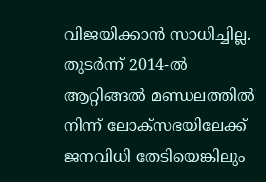വിജയിക്കാൻ സാധിച്ചില്ല. തുടർന്ന് 2014-ൽ ആറ്റിങ്ങൽ മണ്ഡലത്തിൽ നിന്ന് ലോക്സഭയിലേക്ക് ജനവിധി തേടിയെങ്കിലും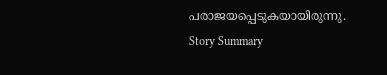പരാജയപ്പെടുകയായിരുന്നു.
Story Summary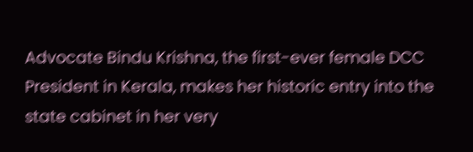Advocate Bindu Krishna, the first-ever female DCC President in Kerala, makes her historic entry into the state cabinet in her very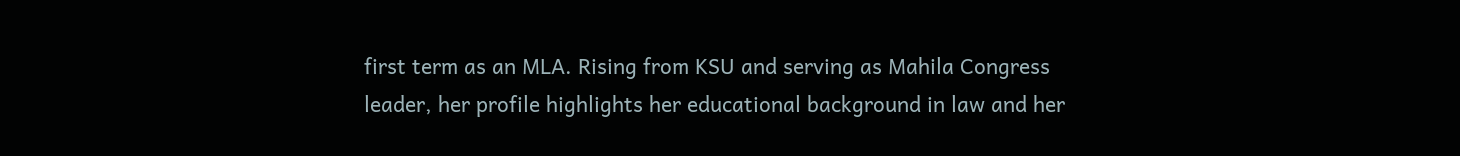first term as an MLA. Rising from KSU and serving as Mahila Congress leader, her profile highlights her educational background in law and her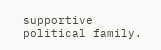supportive political family.